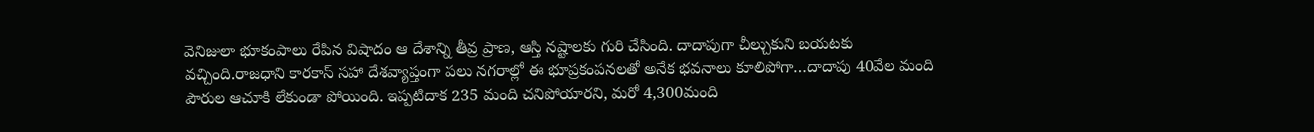వెనిజులా భూకంపాలు రేపిన విషాదం ఆ దేశాన్ని తీవ్ర ప్రాణ, ఆస్తి నష్టాలకు గురి చేసింది. దాదాపుగా చీల్చుకుని బయటకు వచ్చింది.రాజధాని కారకాస్ సహా దేశవ్యాప్తంగా పలు నగరాల్లో ఈ భూప్రకంపనలతో అనేక భవనాలు కూలిపోగా…దాదాపు 40వేల మంది పౌరుల ఆచూకి లేకుండా పోయింది. ఇప్పటిదాక 235 మంది చనిపోయారని, మరో 4,300మంది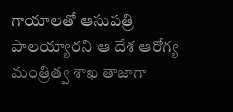గాయాలతో ఆసుపత్రి పాలయ్యారని ఆ దేశ ఆరోగ్య మంత్రిత్వ శాఖ తాజాగా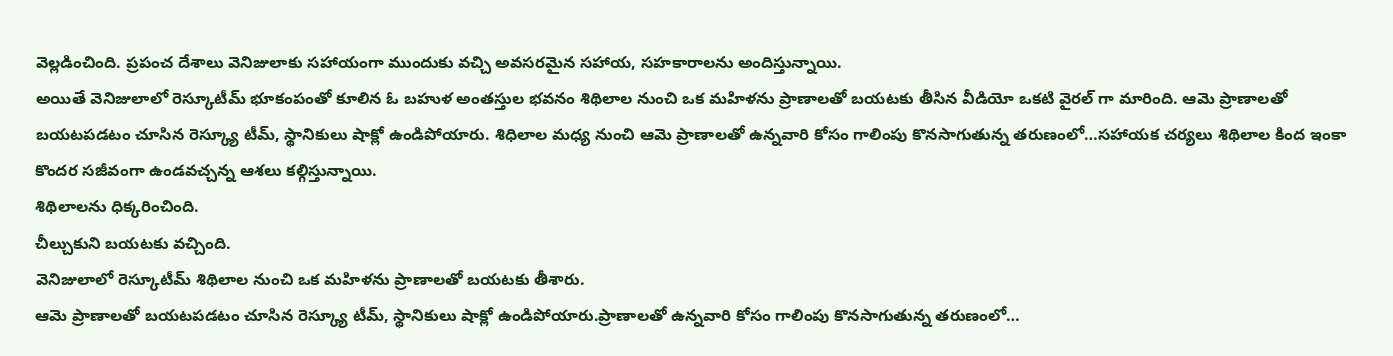వెల్లడించింది. ప్రపంచ దేశాలు వెనిజులాకు సహాయంగా ముందుకు వచ్చి అవసరమైన సహాయ, సహకారాలను అందిస్తున్నాయి.
అయితే వెనిజులాలో రెస్కూటీమ్ భూకంపంతో కూలిన ఓ బహుళ అంతస్తుల భవనం శిథిలాల నుంచి ఒక మహిళను ప్రాణాలతో బయటకు తీసిన వీడియో ఒకటి వైరల్ గా మారింది. ఆమె ప్రాణాలతో బయటపడటం చూసిన రెస్క్యూ టీమ్, స్థానికులు షాక్లో ఉండిపోయారు. శిధిలాల మధ్య నుంచి ఆమె ప్రాణాలతో ఉన్నవారి కోసం గాలింపు కొనసాగుతున్న తరుణంలో…సహాయక చర్యలు శిథిలాల కింద ఇంకా కొందర సజీవంగా ఉండవచ్చన్న ఆశలు కల్గిస్తున్నాయి.
శిథిలాలను ధిక్కరించింది.
చీల్చుకుని బయటకు వచ్చింది.
వెనిజులాలో రెస్కూటీమ్ శిథిలాల నుంచి ఒక మహిళను ప్రాణాలతో బయటకు తీశారు.
ఆమె ప్రాణాలతో బయటపడటం చూసిన రెస్క్యూ టీమ్, స్థానికులు షాక్లో ఉండిపోయారు.ప్రాణాలతో ఉన్నవారి కోసం గాలింపు కొనసాగుతున్న తరుణంలో…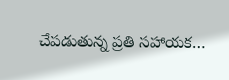చేపడుతున్న ప్రతి సహాయక…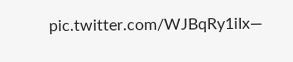pic.twitter.com/WJBqRy1iIx—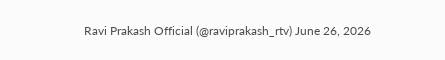Ravi Prakash Official (@raviprakash_rtv) June 26, 2026